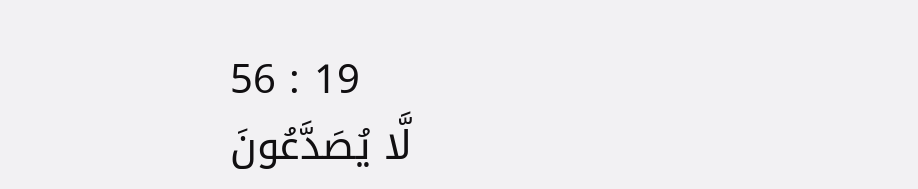56 : 19
لَّا يُصَدَّعُونَ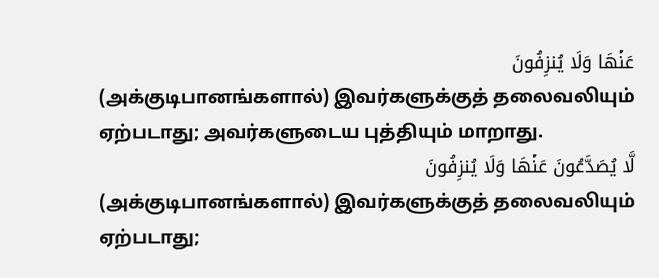عَنۡهَا وَلَا يُنزِفُونَ
(அக்குடிபானங்களால்) இவர்களுக்குத் தலைவலியும் ஏற்படாது; அவர்களுடைய புத்தியும் மாறாது.
لَّا يُصَدَّعُونَ عَنۡهَا وَلَا يُنزِفُونَ
(அக்குடிபானங்களால்) இவர்களுக்குத் தலைவலியும் ஏற்படாது;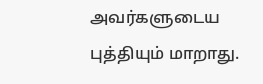அவர்களுடைய புத்தியும் மாறாது.